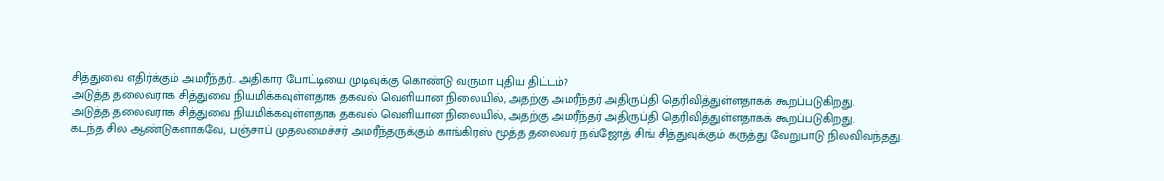சித்துவை எதிர்க்கும் அமரீந்தர்.. அதிகார போட்டியை முடிவுக்கு கொண்டு வருமா புதிய திட்டம்?
அடுத்த தலைவராக சித்துவை நியமிக்கவுள்ளதாக தகவல் வெளியான நிலையில், அதற்கு அமரீந்தர் அதிருப்தி தெரிவித்துள்ளதாகக் கூறப்படுகிறது.
அடுத்த தலைவராக சித்துவை நியமிக்கவுள்ளதாக தகவல் வெளியான நிலையில், அதற்கு அமரீந்தர் அதிருப்தி தெரிவித்துள்ளதாகக் கூறப்படுகிறது.
கடந்த சில ஆண்டுகளாகவே, பஞ்சாப் முதலமைச்சர் அமரீந்தருக்கும் காங்கிரஸ் மூத்த தலைவர் நவ்ஜோத் சிங் சித்துவுக்கும் கருத்து வேறுபாடு நிலவிவந்தது.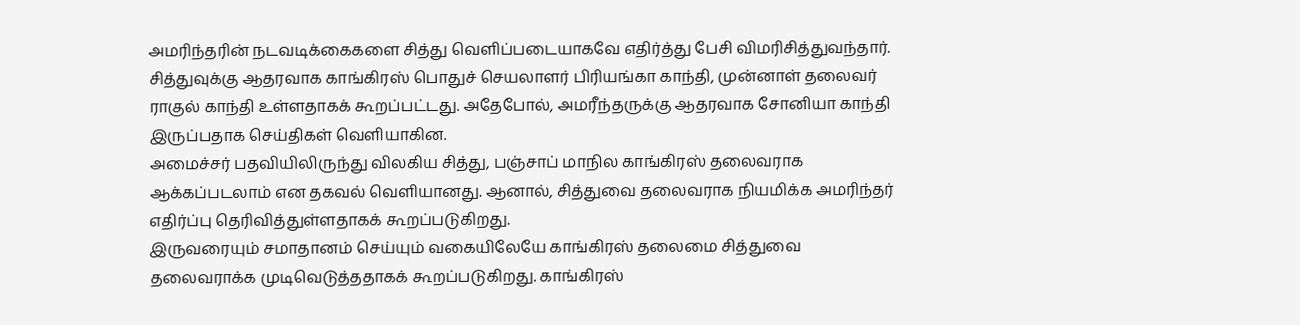அமரிந்தரின் நடவடிக்கைகளை சித்து வெளிப்படையாகவே எதிர்த்து பேசி விமரிசித்துவந்தார்.
சித்துவுக்கு ஆதரவாக காங்கிரஸ் பொதுச் செயலாளர் பிரியங்கா காந்தி, முன்னாள் தலைவர் ராகுல் காந்தி உள்ளதாகக் கூறப்பட்டது. அதேபோல், அமரீந்தருக்கு ஆதரவாக சோனியா காந்தி இருப்பதாக செய்திகள் வெளியாகின.
அமைச்சர் பதவியிலிருந்து விலகிய சித்து, பஞ்சாப் மாநில காங்கிரஸ் தலைவராக ஆக்கப்படலாம் என தகவல் வெளியானது. ஆனால், சித்துவை தலைவராக நியமிக்க அமரிந்தர் எதிர்ப்பு தெரிவித்துள்ளதாகக் கூறப்படுகிறது.
இருவரையும் சமாதானம் செய்யும் வகையிலேயே காங்கிரஸ் தலைமை சித்துவை தலைவராக்க முடிவெடுத்ததாகக் கூறப்படுகிறது. காங்கிரஸ்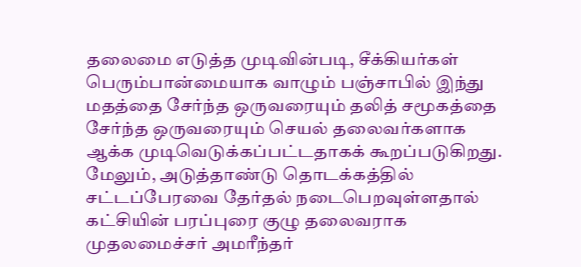தலைமை எடுத்த முடிவின்படி, சீக்கியர்கள் பெரும்பான்மையாக வாழும் பஞ்சாபில் இந்து மதத்தை சேர்ந்த ஒருவரையும் தலித் சமூகத்தை சேர்ந்த ஒருவரையும் செயல் தலைவர்களாக ஆக்க முடிவெடுக்கப்பட்டதாகக் கூறப்படுகிறது.
மேலும், அடுத்தாண்டு தொடக்கத்தில் சட்டப்பேரவை தேர்தல் நடைபெறவுள்ளதால் கட்சியின் பரப்புரை குழு தலைவராக முதலமைச்சர் அமரீந்தர்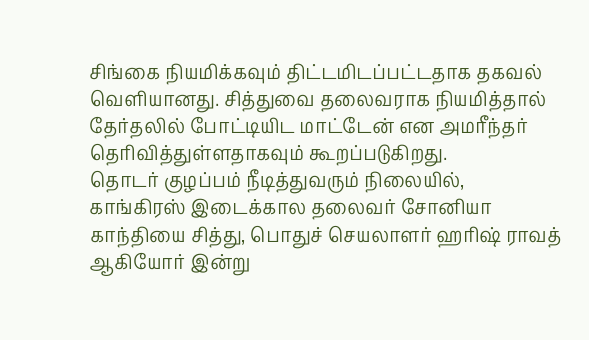சிங்கை நியமிக்கவும் திட்டமிடப்பட்டதாக தகவல் வெளியானது. சித்துவை தலைவராக நியமித்தால் தேர்தலில் போட்டியிட மாட்டேன் என அமரீந்தர் தெரிவித்துள்ளதாகவும் கூறப்படுகிறது.
தொடர் குழப்பம் நீடித்துவரும் நிலையில், காங்கிரஸ் இடைக்கால தலைவர் சோனியா காந்தியை சித்து, பொதுச் செயலாளர் ஹரிஷ் ராவத் ஆகியோர் இன்று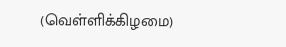(வெள்ளிக்கிழமை)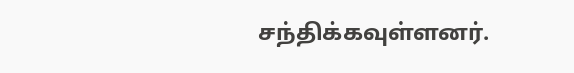சந்திக்கவுள்ளனர்.